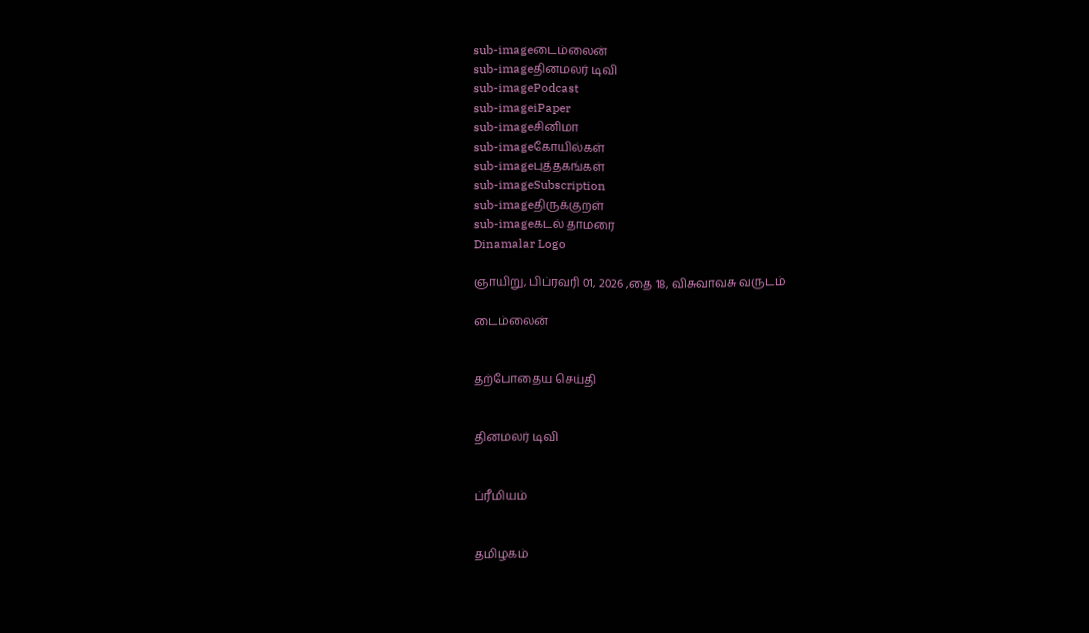sub-imageடைம்லைன்
sub-imageதினமலர் டிவி
sub-imagePodcast
sub-imageiPaper
sub-imageசினிமா
sub-imageகோயில்கள்
sub-imageபுத்தகங்கள்
sub-imageSubscription
sub-imageதிருக்குறள்
sub-imageகடல் தாமரை
Dinamalar Logo

ஞாயிறு, பிப்ரவரி 01, 2026 ,தை 18, விசுவாவசு வருடம்

டைம்லைன்


தற்போதைய செய்தி


தினமலர் டிவி


ப்ரீமியம்


தமிழகம்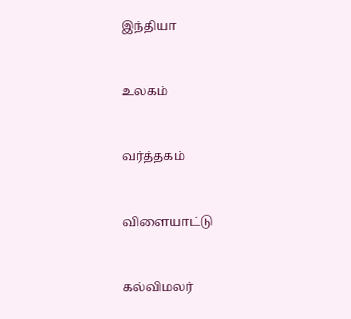இந்தியா


உலகம்


வர்த்தகம்


விளையாட்டு


கல்விமலர்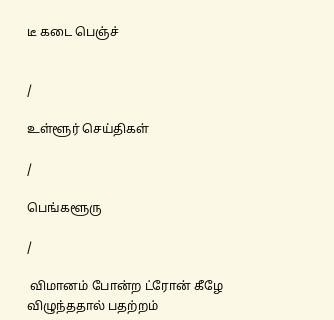டீ கடை பெஞ்ச்


/

உள்ளூர் செய்திகள்

/

பெங்களூரு

/

 விமானம் போன்ற ட்ரோன் கீழே விழுந்ததால் பதற்றம்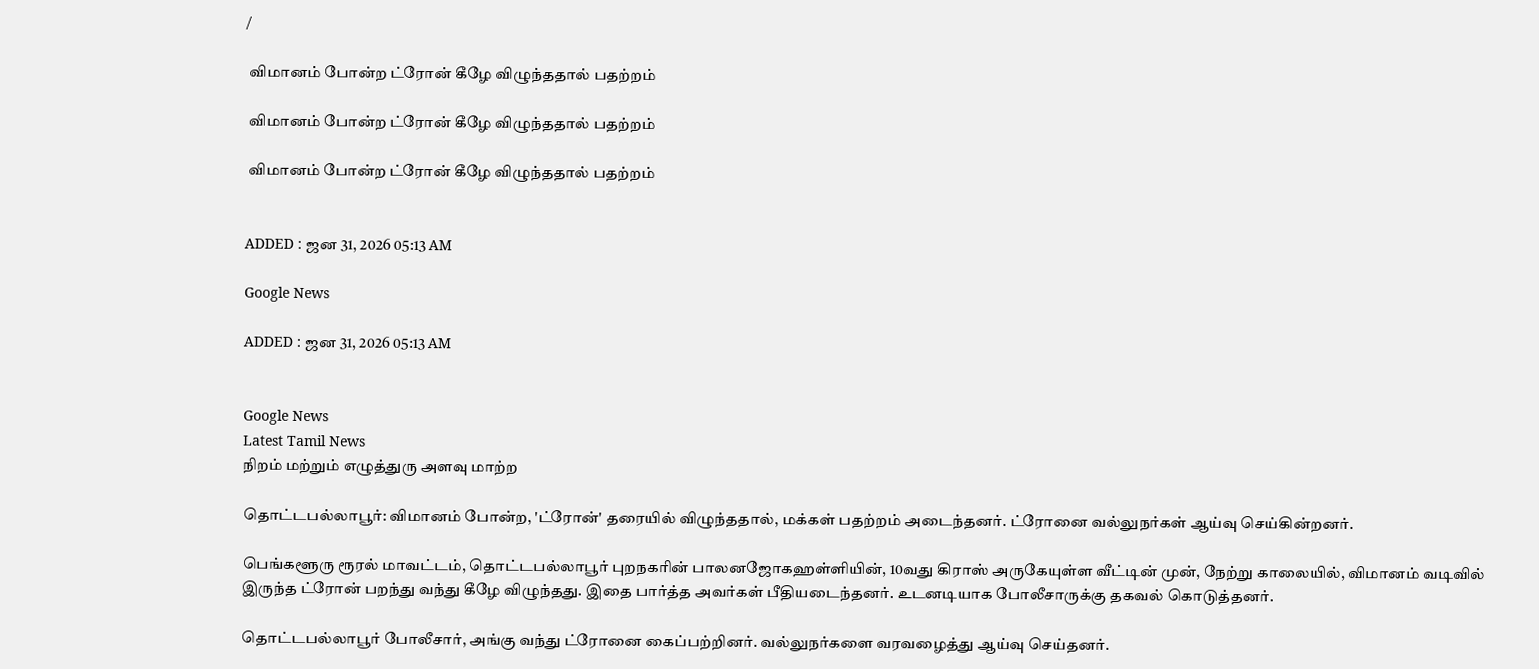/

 விமானம் போன்ற ட்ரோன் கீழே விழுந்ததால் பதற்றம்

 விமானம் போன்ற ட்ரோன் கீழே விழுந்ததால் பதற்றம்

 விமானம் போன்ற ட்ரோன் கீழே விழுந்ததால் பதற்றம்


ADDED : ஜன 31, 2026 05:13 AM

Google News

ADDED : ஜன 31, 2026 05:13 AM


Google News
Latest Tamil News
நிறம் மற்றும் எழுத்துரு அளவு மாற்ற

தொட்டபல்லாபூர்: விமானம் போன்ற, 'ட்ரோன்' தரையில் விழுந்ததால், மக்கள் பதற்றம் அடைந்தனர். ட்ரோனை வல்லுநர்கள் ஆய்வு செய்கின்றனர்.

பெங்களூரு ரூரல் மாவட்டம், தொட்டபல்லாபூர் புறநகரின் பாலனஜோகஹள்ளியின், 10வது கிராஸ் அருகேயுள்ள வீட்டின் முன், நேற்று காலையில், விமானம் வடிவில் இருந்த ட்ரோன் பறந்து வந்து கீழே விழுந்தது. இதை பார்த்த அவர்கள் பீதியடைந்தனர். உடனடியாக போலீசாருக்கு தகவல் கொடுத்தனர்.

தொட்டபல்லாபூர் போலீசார், அங்கு வந்து ட்ரோனை கைப்பற்றினர். வல்லுநர்களை வரவழைத்து ஆய்வு செய்தனர்.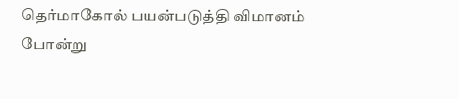தெர்மாகோல் பயன்படுத்தி விமானம் போன்று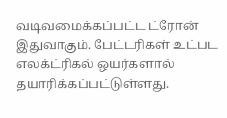வடிவமைக்கப்பட்ட ட்ரோன் இதுவாகும். பேட்டரிகள் உட்பட எலக்ட்ரிகல் ஒயர்களால் தயாரிக்கப்பட்டுள்ளது.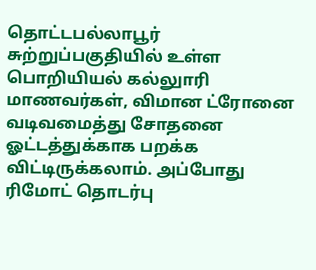தொட்டபல்லாபூர் சுற்றுப்பகுதியில் உள்ள பொறியியல் கல்லுாரி மாணவர்கள், விமான ட்ரோனை வடிவமைத்து சோதனை ஓட்டத்துக்காக பறக்க விட்டிருக்கலாம். அப்போது ரிமோட் தொடர்பு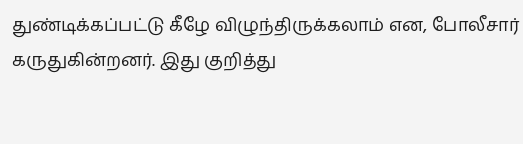துண்டிக்கப்பட்டு கீழே விழுந்திருக்கலாம் என, போலீசார் கருதுகின்றனர். இது குறித்து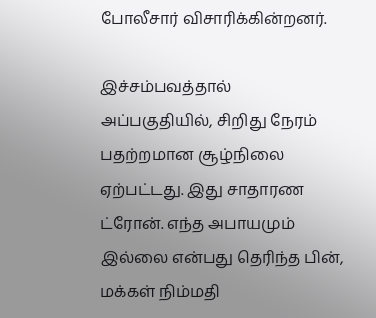போலீசார் விசாரிக்கின்றனர்.

இச்சம்பவத்தால் அப்பகுதியில், சிறிது நேரம் பதற்றமான சூழ்நிலை ஏற்பட்டது. இது சாதாரண ட்ரோன். எந்த அபாயமும் இல்லை என்பது தெரிந்த பின், மக்கள் நிம்மதி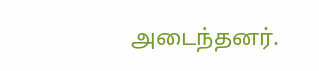அடைந்தனர்.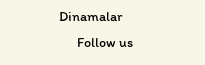Dinamalar
      Follow us